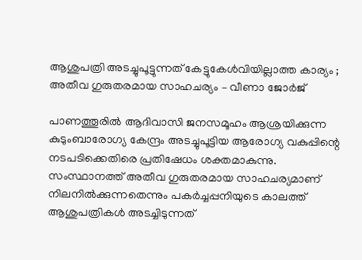ആശുപത്രി അടച്ചുപൂട്ടുന്നത് കേട്ടുകേൾവിയില്ലാത്ത കാര്യം ; അതീവ ഗുരുതരമായ സാഹചര്യം – വീണാ ജോർജ്

പാണത്തൂരിൽ ആദിവാസി ജനസമൂഹം ആശ്രയിക്കുന്ന കുടുംബാരോഗ്യ കേന്ദ്രം അടച്ചുപൂട്ടിയ ആരോഗ്യ വകുപ്പിന്റെ നടപടിക്കെതിരെ പ്രതിഷേധം ശക്തമാകുന്നു. സംസ്ഥാനത്ത് അതീവ ഗുരുതരമായ സാഹചര്യമാണ് നിലനിൽക്കുന്നതെന്നും പകർച്ചപ്പനിയുടെ കാലത്ത് ആശുപത്രികൾ അടച്ചിടുന്നത്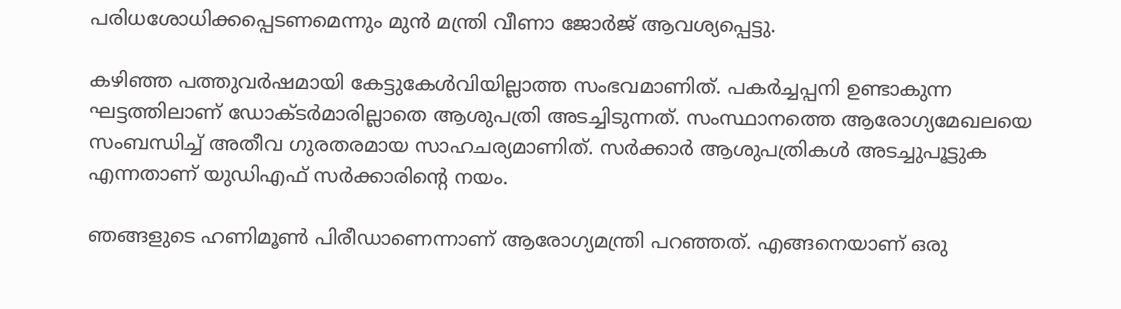പരിധശോധിക്കപ്പെടണമെന്നും മുൻ മന്ത്രി വീണാ ജോർജ് ആവശ്യപ്പെട്ടു.

കഴിഞ്ഞ പത്തുവർഷമായി കേട്ടുകേൾവിയില്ലാത്ത സംഭവമാണിത്. പകർച്ചപ്പനി ഉണ്ടാകുന്ന ഘട്ടത്തിലാണ് ഡോക്ടർമാരില്ലാതെ ആശുപത്രി അടച്ചിടുന്നത്. സംസ്ഥാനത്തെ ആരോഗ്യമേഖലയെ സംബന്ധിച്ച് അതീവ ഗുരതരമായ സാഹചര്യമാണിത്. സർക്കാർ ആശുപത്രികൾ അടച്ചുപൂട്ടുക എന്നതാണ് യുഡിഎഫ് സർക്കാരിന്റെ നയം.

ഞങ്ങളുടെ ഹണിമൂൺ പിരീഡാണെന്നാണ് ആരോഗ്യമന്ത്രി പറഞ്ഞത്. എങ്ങനെയാണ് ഒരു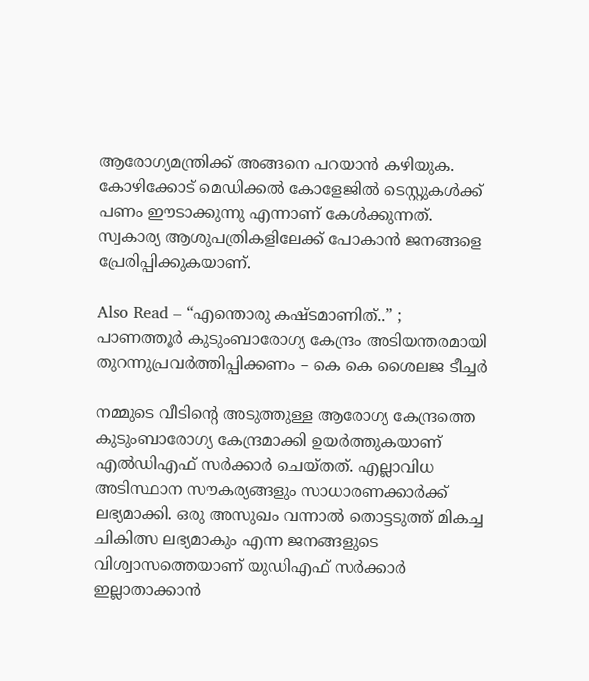ആരോഗ്യമന്ത്രിക്ക് അങ്ങനെ പറയാൻ കഴിയുക. കോഴിക്കോട് മെഡിക്കൽ കോളേജിൽ ടെസ്റ്റുകൾക്ക് പണം ഈടാക്കുന്നു എന്നാണ് കേൾക്കുന്നത്. സ്വകാര്യ ആശുപത്രികളിലേക്ക് പോകാൻ ജനങ്ങളെ പ്രേരിപ്പിക്കുകയാണ്.

Also Read – “എന്തൊരു കഷ്ടമാണിത്..” ; പാണത്തൂർ കുടുംബാരോഗ്യ കേന്ദ്രം അടിയന്തരമായി തുറന്നുപ്രവർത്തിപ്പിക്കണം – കെ കെ ശൈലജ ടീച്ചർ

നമ്മുടെ വീടിന്റെ അടുത്തുള്ള ആരോഗ്യ കേന്ദ്രത്തെ കുടുംബാരോഗ്യ കേന്ദ്രമാക്കി ഉയർത്തുകയാണ് എൽഡിഎഫ് സർക്കാർ ചെയ്തത്. എല്ലാവിധ അടിസ്ഥാന സൗകര്യങ്ങളും സാധാരണക്കാർക്ക് ലഭ്യമാക്കി. ഒരു അസുഖം വന്നാൽ തൊട്ടടുത്ത് മികച്ച ചികിത്സ ലഭ്യമാകും എന്ന ജനങ്ങളുടെ വിശ്വാസത്തെയാണ് യുഡിഎഫ് സർക്കാർ ഇല്ലാതാക്കാൻ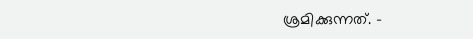ശ്രമിക്കുന്നത്. –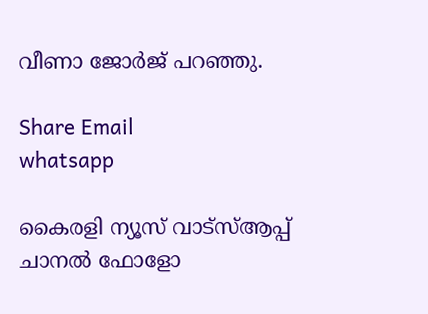വീണാ ജോർജ് പറഞ്ഞു.

Share Email
whatsapp

കൈരളി ന്യൂസ് വാട്‌സ്ആപ്പ് ചാനല്‍ ഫോളോ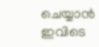ചെയ്യാന്‍ ഇവിടെ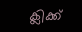ക്ലിക്ക്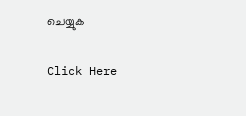ചെയ്യുക

Click Here